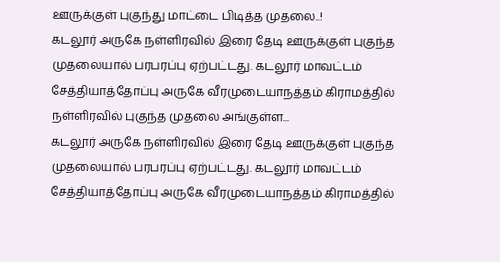ஊருக்குள் புகுந்து மாட்டை பிடித்த முதலை..!
கடலூர் அருகே நள்ளிரவில் இரை தேடி ஊருக்குள் புகுந்த முதலையால் பரபரப்பு ஏற்பட்டது. கடலூர் மாவட்டம் சேத்தியாத்தோப்பு அருகே வீரமுடையாநத்தம் கிராமத்தில் நள்ளிரவில் புகுந்த முதலை அங்குள்ள...
கடலூர் அருகே நள்ளிரவில் இரை தேடி ஊருக்குள் புகுந்த முதலையால் பரபரப்பு ஏற்பட்டது. கடலூர் மாவட்டம் சேத்தியாத்தோப்பு அருகே வீரமுடையாநத்தம் கிராமத்தில்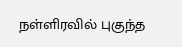நள்ளிரவில் புகுந்த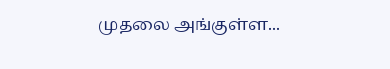முதலை அங்குள்ள...